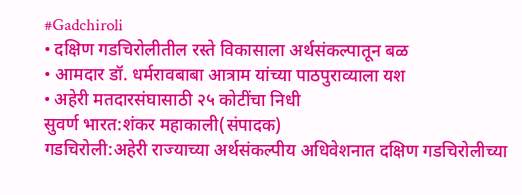#Gadchiroli
• दक्षिण गडचिरोलीतील रस्ते विकासाला अर्थसंकल्पातून बळ
• आमदार डॉ. धर्मरावबाबा आत्राम यांच्या पाठपुराव्याला यश
• अहेरी मतदारसंघासाठी २५ कोटींचा निधी
सुवर्ण भारत:शंकर महाकाली(संपादक)
गडचिरोली:अहेरी राज्याच्या अर्थसंकल्पीय अधिवेशनात दक्षिण गडचिरोलीच्या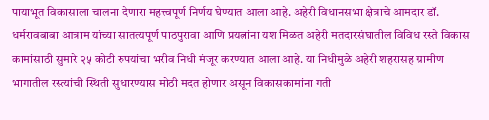पायाभूत विकासाला चालना देणारा महत्त्वपूर्ण निर्णय घेण्यात आला आहे. अहेरी विधानसभा क्षेत्राचे आमदार डॉ. धर्मरावबाबा आत्राम यांच्या सातत्यपूर्ण पाठपुरावा आणि प्रयत्नांना यश मिळत अहेरी मतदारसंघातील विविध रस्ते विकास कामांसाठी सुमारे २५ कोटी रुपयांचा भरीव निधी मंजूर करण्यात आला आहे. या निधीमुळे अहेरी शहरासह ग्रामीण भागातील रस्त्यांची स्थिती सुधारण्यास मोठी मदत होणार असून विकासकामांना गती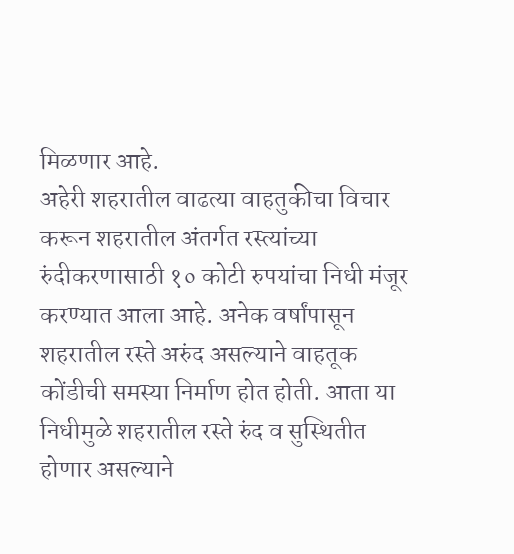मिळणार आहे.
अहेरी शहरातील वाढत्या वाहतुकीचा विचार करून शहरातील अंतर्गत रस्त्यांच्या रुंदीकरणासाठी १० कोटी रुपयांचा निधी मंजूर करण्यात आला आहे. अनेक वर्षांपासून शहरातील रस्ते अरुंद असल्याने वाहतूक कोंडीची समस्या निर्माण होत होती. आता या निधीमुळे शहरातील रस्ते रुंद व सुस्थितीत होणार असल्याने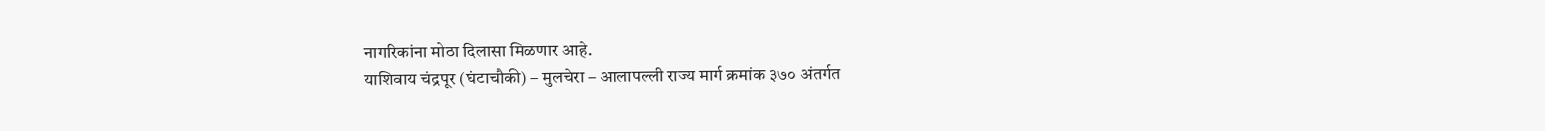नागरिकांना मोठा दिलासा मिळणार आहे.
याशिवाय चंद्रपूर (घंटाचौकी) – मुलचेरा – आलापल्ली राज्य मार्ग क्रमांक ३७० अंतर्गत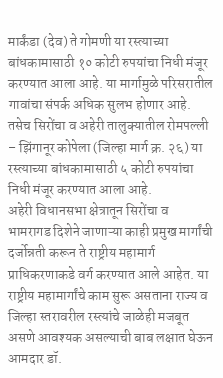मार्कंडा (देव) ते गोमणी या रस्त्याच्या बांधकामासाठी १० कोटी रुपयांचा निधी मंजूर करण्यात आला आहे. या मार्गामुळे परिसरातील गावांचा संपर्क अधिक सुलभ होणार आहे. तसेच सिरोंचा व अहेरी तालुक्यातील रोमपल्ली – झिंगानूर कोपेला (जिल्हा मार्ग क्र. २६) या रस्त्याच्या बांधकामासाठी ५ कोटी रुपयांचा निधी मंजूर करण्यात आला आहे.
अहेरी विधानसभा क्षेत्रातून सिरोंचा व भामरागड दिशेने जाणाऱ्या काही प्रमुख मार्गांची दर्जोन्नती करून ते राष्ट्रीय महामार्ग प्राधिकरणाकडे वर्ग करण्यात आले आहेत. या राष्ट्रीय महामार्गांचे काम सुरू असताना राज्य व जिल्हा स्तरावरील रस्त्यांचे जाळेही मजबूत असणे आवश्यक असल्याची बाब लक्षात घेऊन आमदार डॉ.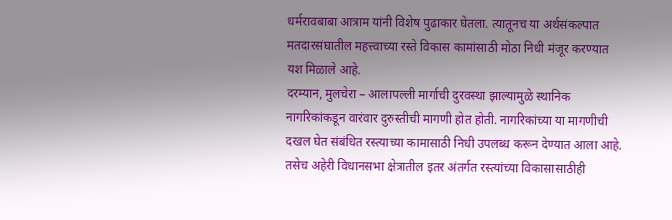धर्मरावबाबा आत्राम यांनी विशेष पुढाकार घेतला. त्यातूनच या अर्थसंकल्पात मतदारसंघातील महत्त्वाच्या रस्ते विकास कामांसाठी मोठा निधी मंजूर करण्यात यश मिळाले आहे.
दरम्यान, मुलचेरा – आलापल्ली मार्गाची दुरवस्था झाल्यामुळे स्थानिक नागरिकांकडून वारंवार दुरुस्तीची मागणी होत होती. नागरिकांच्या या मागणीची दखल घेत संबंधित रस्त्याच्या कामासाठी निधी उपलब्ध करून देण्यात आला आहे. तसेच अहेरी विधानसभा क्षेत्रातील इतर अंतर्गत रस्त्यांच्या विकासासाठीही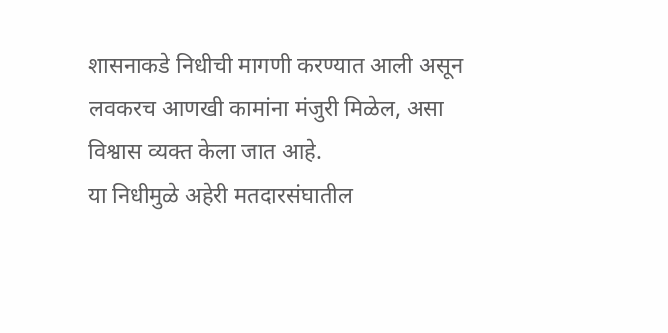शासनाकडे निधीची मागणी करण्यात आली असून लवकरच आणखी कामांना मंजुरी मिळेल, असा विश्वास व्यक्त केला जात आहे.
या निधीमुळे अहेरी मतदारसंघातील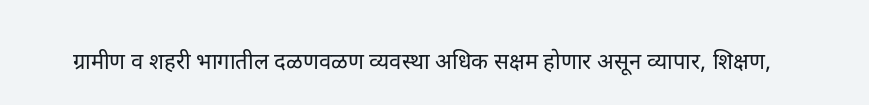ग्रामीण व शहरी भागातील दळणवळण व्यवस्था अधिक सक्षम होणार असून व्यापार, शिक्षण,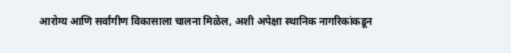आरोग्य आणि सर्वांगीण विकासाला चालना मिळेल, अशी अपेक्षा स्थानिक नागरिकांकडून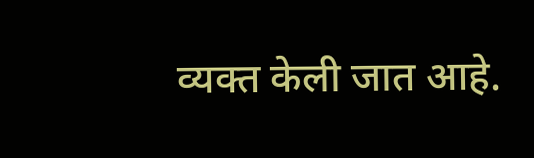व्यक्त केली जात आहे.